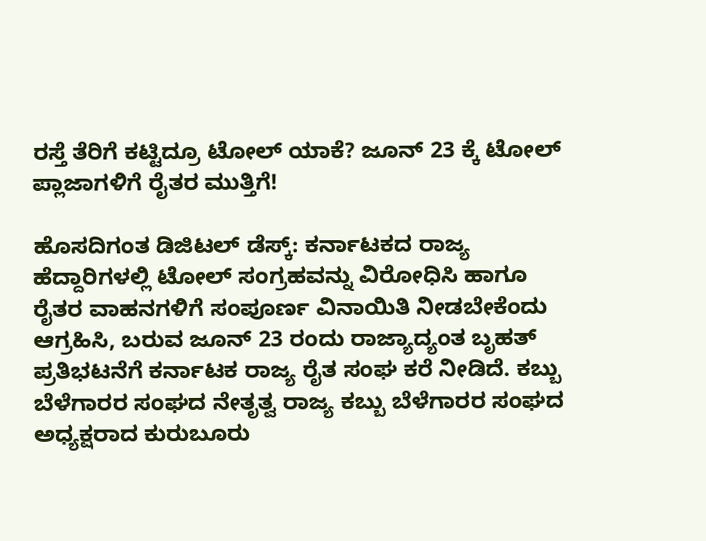ರಸ್ತೆ ತೆರಿಗೆ ಕಟ್ಟಿದ್ರೂ ಟೋಲ್ ಯಾಕೆ? ಜೂನ್ 23 ಕ್ಕೆ ಟೋಲ್ ಪ್ಲಾಜಾಗಳಿಗೆ ರೈತರ ಮುತ್ತಿಗೆ!

ಹೊಸದಿಗಂತ ಡಿಜಿಟಲ್ ಡೆಸ್ಕ್: ಕರ್ನಾಟಕದ ರಾಜ್ಯ ಹೆದ್ದಾರಿಗಳಲ್ಲಿ ಟೋಲ್ ಸಂಗ್ರಹವನ್ನು ವಿರೋಧಿಸಿ ಹಾಗೂ ರೈತರ ವಾಹನಗಳಿಗೆ ಸಂಪೂರ್ಣ ವಿನಾಯಿತಿ ನೀಡಬೇಕೆಂದು ಆಗ್ರಹಿಸಿ, ಬರುವ ಜೂನ್ 23 ರಂದು ರಾಜ್ಯಾದ್ಯಂತ ಬೃಹತ್ ಪ್ರತಿಭಟನೆಗೆ ಕರ್ನಾಟಕ ರಾಜ್ಯ ರೈತ ಸಂಘ ಕರೆ ನೀಡಿದೆ. ಕಬ್ಬು ಬೆಳೆಗಾರರ ಸಂಘದ ನೇತೃತ್ವ ರಾಜ್ಯ ಕಬ್ಬು ಬೆಳೆಗಾರರ ಸಂಘದ ಅಧ್ಯಕ್ಷರಾದ ಕುರುಬೂರು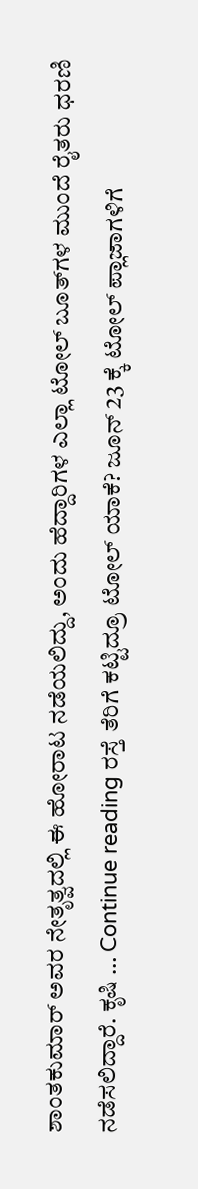ಶಾಂತಕುಮಾರ್ ಅವರ ನೇತೃತ್ವದಲ್ಲಿ ಈ ಹೋರಾಟ ನಡೆಯಲಿದ್ದು, ಅಂದು ಹೆದ್ದಾರಿಗಳ ಎಲ್ಲಾ ಟೋಲ್ ಬೂತ್‌ಗಳ ಮುಂದೆ ರೈತರು ಧರಣಿ ನಡೆಸಲಿದ್ದಾರೆ. ಕೃಷಿ … Continue reading ರಸ್ತೆ ತೆರಿಗೆ ಕಟ್ಟಿದ್ರೂ ಟೋಲ್ ಯಾಕೆ? ಜೂನ್ 23 ಕ್ಕೆ ಟೋಲ್ ಪ್ಲಾಜಾಗಳಿಗೆ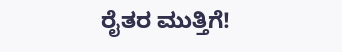ರೈತರ ಮುತ್ತಿಗೆ!